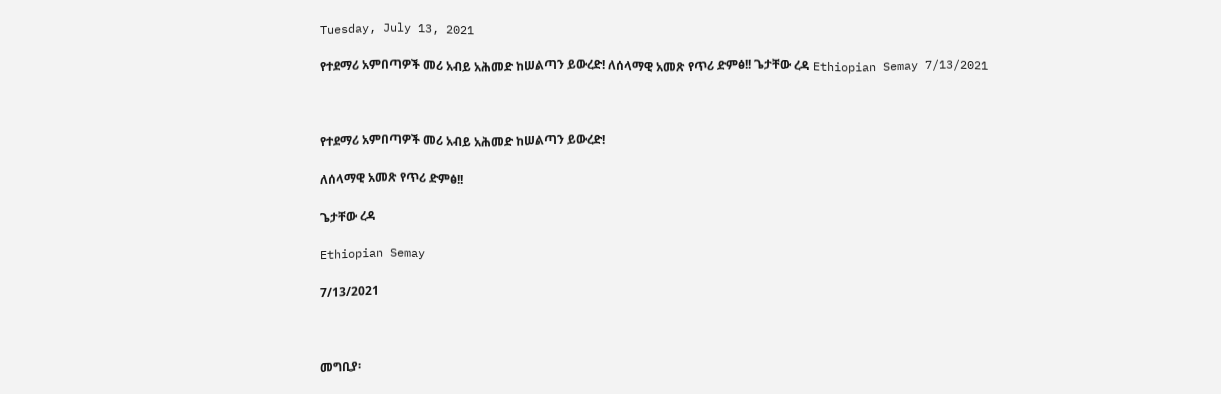Tuesday, July 13, 2021

የተደማሪ አምበጣዎች መሪ አብይ አሕመድ ከሠልጣን ይውረድ! ለሰላማዊ አመጽ የጥሪ ድምፅ!! ጌታቸው ረዳ Ethiopian Semay 7/13/2021



የተደማሪ አምበጣዎች መሪ አብይ አሕመድ ከሠልጣን ይውረድ!

ለሰላማዊ አመጽ የጥሪ ድምፅ!!

ጌታቸው ረዳ

Ethiopian Semay

7/13/2021



መግቢያ፡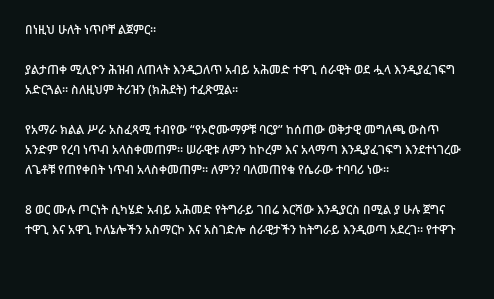በነዚህ ሁለት ነጥቦቸ ልጀምር።

ያልታጠቀ ሚሊዮን ሕዝብ ለጠላት እንዲጋለጥ አብይ አሕመድ ተዋጊ ሰራዊት ወደ ሗላ እንዲያፈገፍግ አድርጓል። ስለዚህም ትሪዝን (ክሕደት) ተፈጽሟል።

የአማራ ክልል ሥራ አስፈጻሚ ተብየው “የኦሮሙማዎቹ ባርያ” ከሰጠው ወቅታዊ መግለጫ ውስጥ አንድም የረባ ነጥብ አላስቀመጠም። ሠራዊቱ ለምን ከኮረም እና አላማጣ እንዲያፈገፍግ እንደተነገረው ለጌቶቹ የጠየቀበት ነጥብ አላስቀመጠም። ለምን? ባለመጠየቁ የሴራው ተባባሪ ነው።

8 ወር ሙሉ ጦርነት ሲካሄድ አብይ አሕመድ የትግራይ ገበሬ እርሻው እንዲያርስ በሚል ያ ሁሉ ጀግና ተዋጊ እና አዋጊ ኮለኔሎችን አስማርኮ እና አስገድሎ ሰራዊታችን ከትግራይ እንዲወጣ አደረገ። የተዋጉ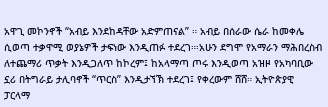አዋጊ መኮንኖች “አብይ እንደከዳቸው አድምጠናል” ። አብይ በሰራው ሴራ ከመቀሌ ሲወጣ ተቃዋሚ ወያኔዎች ታፍነው እንዲጠፉ ተደረገ።፡አሁን ደግሞ የአማራን ማሕበረስብ ለተጨማሪ ጥቃት እንዲጋለጥ ከኮረም፤ ከአላማጣ ጦሩ እንዲወጣ አዝዞ የአካባቢው ኗሪ በትግራይ ታሊባኖች “ጥርስ” እንዲታኘኽ ተደረገ፤ የቀረውም ሸሸ። ኢትዮጵያዊ ፓርላማ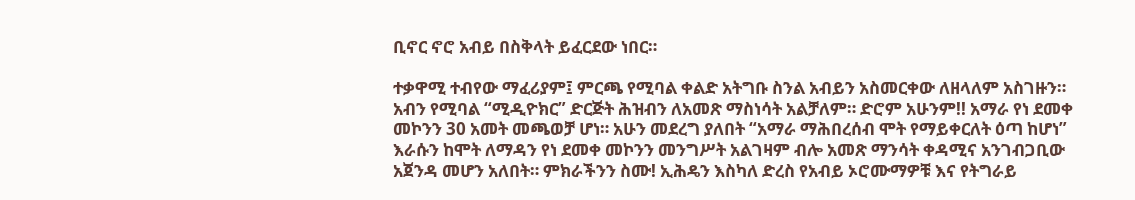ቢኖር ኖሮ አብይ በስቅላት ይፈርደው ነበር።

ተቃዋሚ ተብየው ማፈሪያም፤ ምርጫ የሚባል ቀልድ አትግቡ ስንል አብይን አስመርቀው ለዘላለም አስገዙን። አብን የሚባል “ሚዲዮክር” ድርጅት ሕዝብን ለአመጽ ማስነሳት አልቻለም። ድሮም አሁንም!! አማራ የነ ደመቀ መኮንን 30 አመት መጫወቻ ሆነ። አሁን መደረግ ያለበት “አማራ ማሕበረሰብ ሞት የማይቀርለት ዕጣ ከሆነ” እራሱን ከሞት ለማዳን የነ ደመቀ መኮንን መንግሥት አልገዛም ብሎ አመጽ ማንሳት ቀዳሚና አንገብጋቢው አጀንዳ መሆን አለበት። ምክራችንን ስሙ! ኢሕዴን እስካለ ድረስ የአብይ ኦሮሙማዎቹ እና የትግራይ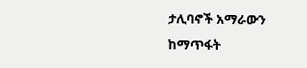ታሊባኖች አማራውን ከማጥፋት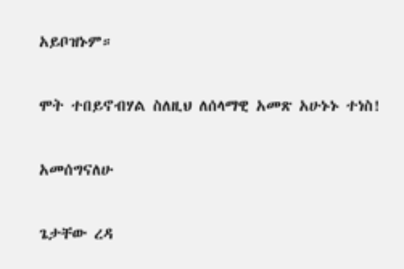አይቦዝኑም።

ሞት ተበይኖብሃል ስለዚህ ለሰላማዊ አመጽ አሁኑኑ ተነስ!

አመሰግናለሁ

ጌታቸው ረዳ